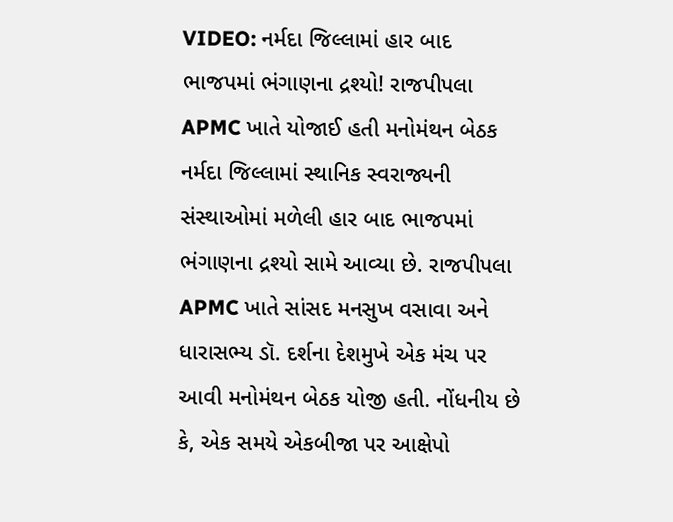VIDEO: નર્મદા જિલ્લામાં હાર બાદ ભાજપમાં ભંગાણના દ્રશ્યો! રાજપીપલા APMC ખાતે યોજાઈ હતી મનોમંથન બેઠક
નર્મદા જિલ્લામાં સ્થાનિક સ્વરાજ્યની સંસ્થાઓમાં મળેલી હાર બાદ ભાજપમાં ભંગાણના દ્રશ્યો સામે આવ્યા છે. રાજપીપલા APMC ખાતે સાંસદ મનસુખ વસાવા અને ધારાસભ્ય ડૉ. દર્શના દેશમુખે એક મંચ પર આવી મનોમંથન બેઠક યોજી હતી. નોંધનીય છે કે, એક સમયે એકબીજા પર આક્ષેપો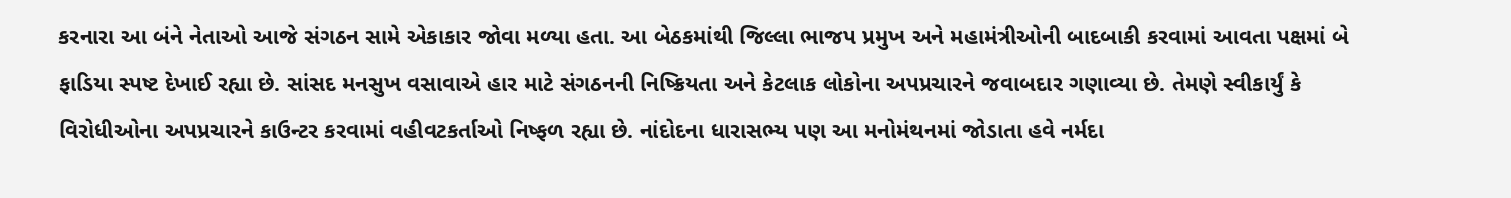કરનારા આ બંને નેતાઓ આજે સંગઠન સામે એકાકાર જોવા મળ્યા હતા. આ બેઠકમાંથી જિલ્લા ભાજપ પ્રમુખ અને મહામંત્રીઓની બાદબાકી કરવામાં આવતા પક્ષમાં બે ફાડિયા સ્પષ્ટ દેખાઈ રહ્યા છે. સાંસદ મનસુખ વસાવાએ હાર માટે સંગઠનની નિષ્ક્રિયતા અને કેટલાક લોકોના અપપ્રચારને જવાબદાર ગણાવ્યા છે. તેમણે સ્વીકાર્યું કે વિરોધીઓના અપપ્રચારને કાઉન્ટર કરવામાં વહીવટકર્તાઓ નિષ્ફળ રહ્યા છે. નાંદોદના ધારાસભ્ય પણ આ મનોમંથનમાં જોડાતા હવે નર્મદા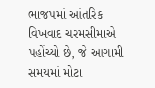ભાજપમાં આંતરિક વિખવાદ ચરમસીમાએ પહોંચ્યો છે, જે આગામી સમયમાં મોટા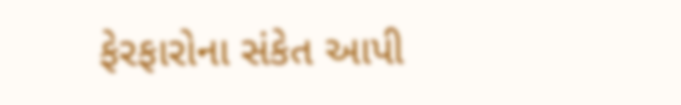ફેરફારોના સંકેત આપી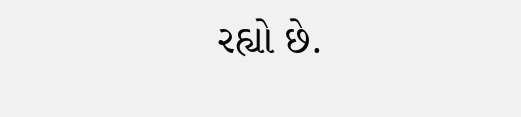રહ્યો છે.